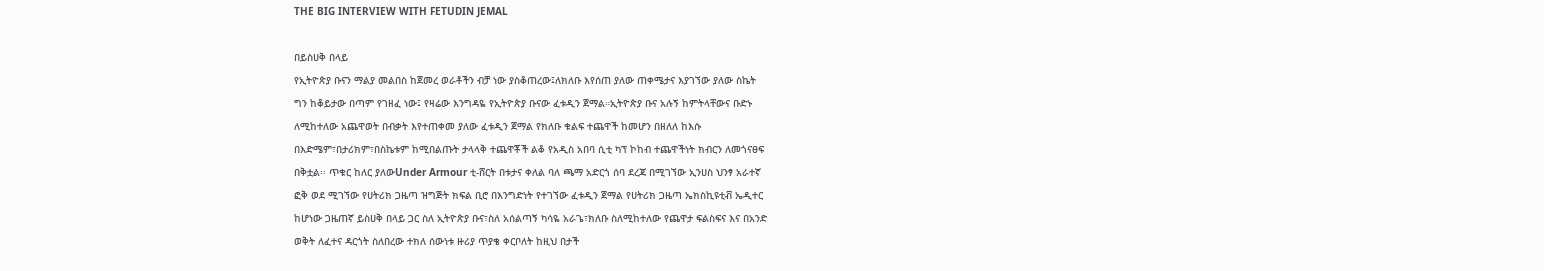THE BIG INTERVIEW WITH FETUDIN JEMAL

በይስሀቅ በላይ
የኢትዮጵያ ቡናን ማልያ መልበስ ከጀመረ ወራቶችን ብቻ ነው ያስቆጠረው፤ለክለቡ እየሰጠ ያለው ጠቀሜታና እያገኘው ያለው ስኬት
ግን ከቆይታው በጣም የገዘፈ ነው፤ የዛሬው እንግዳዬ የኢትዮጵያ ቡናው ፈቱዲን ጀማል።ኢትዮጵያ ቡና አሉኝ ከምትላቸውና ቡድኑ
ለሚከተለው አጨዋወት በብቃት እየተጠቀመ ያለው ፈቱዲን ጀማል የክለቡ ቁልፍ ተጨዋች ከመሆን በዘለለ ከእሱ
በእድሜም፣በታሪክም፣በስኬቱም ከሚበልጡት ታላላቅ ተጨዋቾች ልቆ የአዲስ አበባ ሲቲ ካፕ ኮከብ ተጨዋችነት ክብርን ለመጎናፀፍ
በቅቷል፡፡ ጥቁር ከለር ያለውUnder Armour ቲ-ሸርት በቱታና ቀለል ባለ ጫማ አድርጎ ሰባ ደረጃ በሚገኘው ኢንሀስ ህንፃ አራተኛ
ፎቅ ወደ ሚገኘው የሀትሪክ ጋዜጣ ዝግጅት ክፍል ቢሮ በእንግድነት የተገኘው ፈቱዲን ጀማል የሀትሪክ ጋዜጣ ኤክስኪዩቲቭ ኤዲተር
ከሆነው ጋዜጠኛ ይስሀቅ በላይ ጋር ስለ ኢትዮጵያ ቡና፣ስለ አሰልጣኝ ካሳዬ አራጌ፣ክለቡ ስለሚከተለው የጨዋታ ፍልስፍና እና በአንድ
ወቅት ለፈተና ዳርጎት ስለበረው ተክለ ሰውነቱ ዙሪያ ጥያቄ ቀርቦለት ከዚህ በታች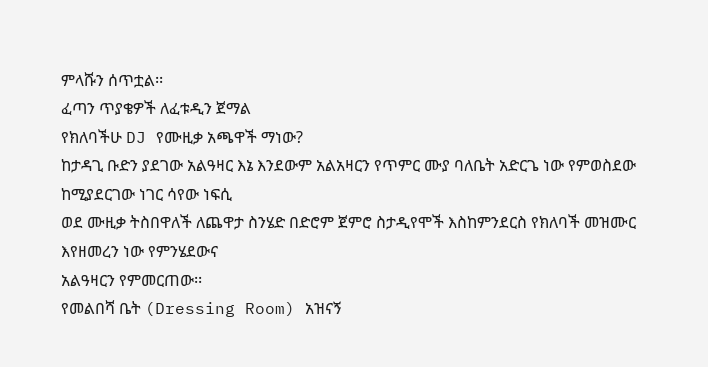ምላሹን ሰጥቷል፡፡
ፈጣን ጥያቄዎች ለፈቱዲን ጀማል
የክለባችሁ DJ የሙዚቃ አጫዋች ማነው?
ከታዳጊ ቡድን ያደገው አልዓዛር እኔ እንደውም አልአዛርን የጥምር ሙያ ባለቤት አድርጌ ነው የምወስደው ከሚያደርገው ነገር ሳየው ነፍሲ
ወደ ሙዚቃ ትስበዋለች ለጨዋታ ስንሄድ በድሮም ጀምሮ ስታዲየሞች እስከምንደርስ የክለባች መዝሙር እየዘመረን ነው የምንሄደውና
አልዓዛርን የምመርጠው፡፡
የመልበሻ ቤት (Dressing Room) አዝናኝ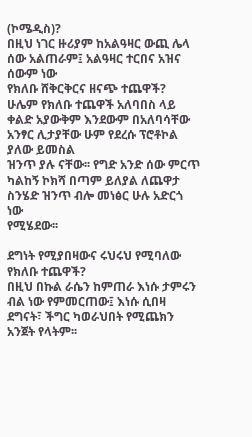(ኮሜዲስ)?
በዚህ ነገር ዙሪያም ከአልዓዛር ውጪ ሌላ ሰው አልጠራም፤ አልዓዛር ተርበና አዝና ሰውም ነው
የክለቡ ሸቅርቅርና ዘናጭ ተጨዋች?
ሁሌም የክለቡ ተጨዋች አለባበስ ላይ ቀልድ አያውቅም እንደውም በአለባሳቸው አንፃር ሊታያቸው ሁም የደረሱ ፕሮቶኮል ያለው ይመስል
ዝንጥ ያሉ ናቸው፡፡ የግድ አንድ ሰው ምርጥ ካልከኝ ኮክሻ በጣም ይለያል ለጨዋታ ስንሄድ ዝንጥ ብሎ መነፅር ሁሉ አድርጎ ነው
የሚሄደው፡፡

ደግነት የሚያበዛውና ሩህሩህ የሚባለው የክለቡ ተጨዋች?
በዚህ በኩል ራሴን ከምጠራ እነሱ ታምሩን ብል ነው የምመርጠው፤ እነሱ ሲበዛ ደግናት፣ ችግር ካወራህበት የሚጨክን አንጀት የላትም፡፡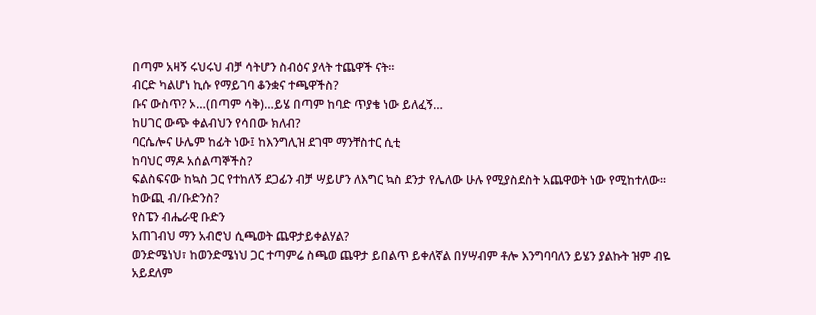በጣም አዛኝ ሩህሩህ ብቻ ሳትሆን ስብዕና ያላት ተጨዋች ናት፡፡
ብርድ ካልሆነ ኪሱ የማይገባ ቆንቋና ተጫዋችስ?
ቡና ውስጥ? ኦ…(በጣም ሳቅ)…ይሄ በጣም ከባድ ጥያቄ ነው ይለፈኝ…
ከሀገር ውጭ ቀልብህን የሳበው ክለብ?
ባርሴሎና ሁሌም ከፊት ነው፤ ከእንግሊዝ ደገሞ ማንቸስተር ሲቲ
ከባህር ማዶ አሰልጣኞችስ?
ፍልስፍናው ከኳስ ጋር የተከለኝ ደጋፊን ብቻ ሣይሆን ለእግር ኳስ ደንታ የሌለው ሁሉ የሚያስደስት አጨዋወት ነው የሚከተለው፡፡
ከውጪ ብ/ቡድንስ?
የስፔን ብሔራዊ ቡድን
አጠገብህ ማን አብሮህ ሲጫወት ጨዋታይቀልሃል?
ወንድሜነህ፣ ከወንድሜነህ ጋር ተጣምሬ ስጫወ ጨዋታ ይበልጥ ይቀለኛል በሃሣብም ቶሎ እንግባባለን ይሄን ያልኩት ዝም ብዬ
አይደለም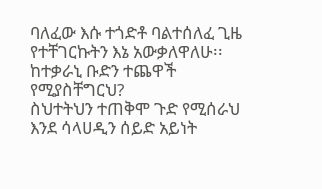ባለፈው እሱ ተጎድቶ ባልተሰለፈ ጊዜ የተቸገርኩትን እኔ አውቃለዋለሁ፡፡
ከተቃራኒ ቡድን ተጨዋች የሚያስቸግርህ?
ስህተትህን ተጠቅሞ ጉድ የሚሰራህ እንደ ሳላሀዲን ሰይድ አይነት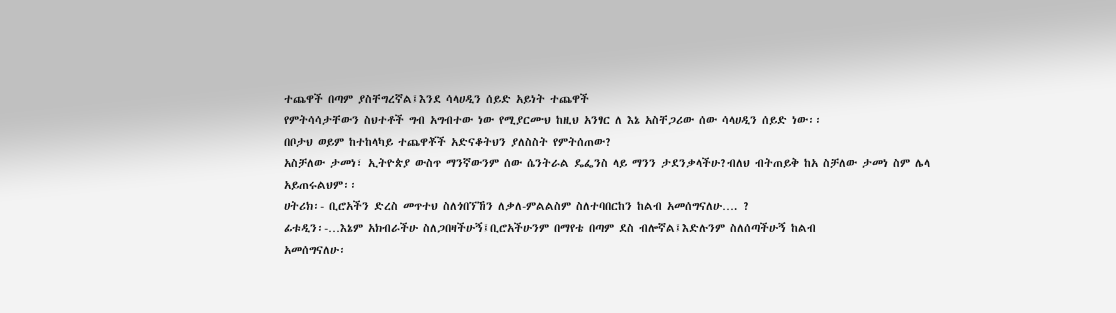ተጨዋች በጣም ያስቸግረኛል፤እንደ ሳላሀዲን ሰይድ አይነት ተጨዋች
የምትሳሳታቸውን ስህተቶች ግብ አግብተው ነው የሚያርሙህ ከዚህ አንፃር ለ እኔ አስቸጋሪው ሰው ሳላሀዲን ሰይድ ነው፡፡
በቦታህ ወይም ከተከላካይ ተጨዋቾች አድናቆትህን ያለስስት የምትሰጠው?
አስቻለው ታመነ፣ ኢትዮጵያ ውስጥ ማንኛውንም ሰው ሴንትራል ዴፌንስ ላይ ማንን ታደንቃላችሁ?ብለህ ብትጠይቅ ከአ ስቻለው ታመነ ስም ሌላ አይጠሩልህም፡፡
ሀትሪክ፡- ቢሮአችን ድረስ መጥተህ ስለጎበኘኸን ለቃለ-ምልልስም ስለተባበርከን ከልብ አመሰግናለሁ…. ?
ፊቱዲን፡-…እኔም አክብራችሁ ስለጋበዛችሁኝ፤ቢሮአችሁንም በማየቴ በጣም ደስ ብሎኛል፤እድሉንም ስለሰጣችሁኝ ከልብ
አመሰግናለሁ፡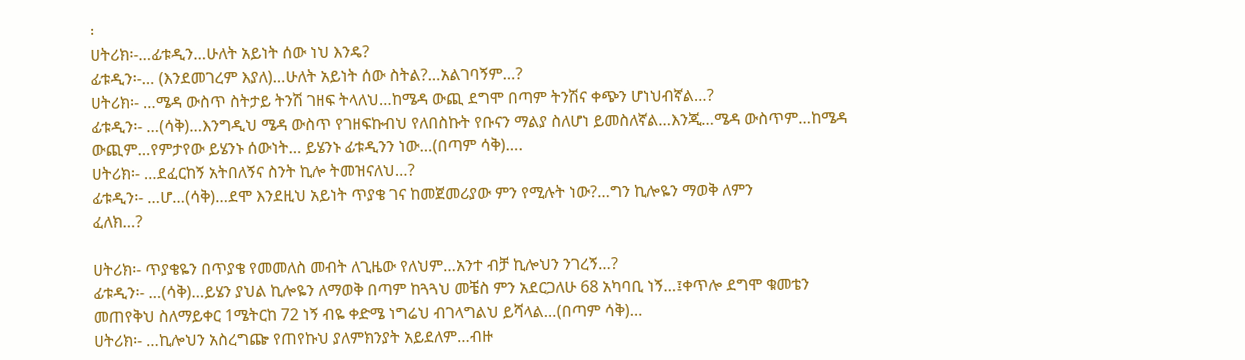፡
ሀትሪክ፡-…ፊቱዲን…ሁለት አይነት ሰው ነህ እንዴ?
ፊቱዲን፡-… (እንደመገረም እያለ)…ሁለት አይነት ሰው ስትል?…አልገባኝም…?
ሀትሪክ፡- …ሜዳ ውስጥ ስትታይ ትንሽ ገዘፍ ትላለህ…ከሜዳ ውጪ ደግሞ በጣም ትንሽና ቀጭን ሆነህብኛል…?
ፊቱዲን፡- …(ሳቅ)…እንግዲህ ሜዳ ውስጥ የገዘፍኩብህ የለበስኩት የቡናን ማልያ ስለሆነ ይመስለኛል…እንጂ…ሜዳ ውስጥም…ከሜዳ
ውጪም…የምታየው ይሄንኑ ሰውነት… ይሄንኑ ፊቱዲንን ነው…(በጣም ሳቅ)….
ሀትሪክ፡- …ደፈርከኝ አትበለኝና ስንት ኪሎ ትመዝናለህ…?
ፊቱዲን፡- …ሆ…(ሳቅ)…ደሞ እንደዚህ አይነት ጥያቄ ገና ከመጀመሪያው ምን የሚሉት ነው?…ግን ኪሎዬን ማወቅ ለምን
ፈለክ…?

ሀትሪክ፡- ጥያቄዬን በጥያቄ የመመለስ መብት ለጊዜው የለህም…አንተ ብቻ ኪሎህን ንገረኝ…?
ፊቱዲን፡- …(ሳቅ)…ይሄን ያህል ኪሎዬን ለማወቅ በጣም ከጓጓህ መቼስ ምን አደርጋለሁ 68 አካባቢ ነኝ…፤ቀጥሎ ደግሞ ቁመቴን
መጠየቅህ ስለማይቀር 1ሜትርከ 72 ነኝ ብዬ ቀድሜ ነግሬህ ብገላግልህ ይሻላል…(በጣም ሳቅ)…
ሀትሪክ፡- …ኪሎህን አስረግጬ የጠየኩህ ያለምክንያት አይደለም…ብዙ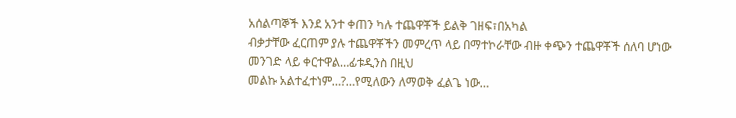አሰልጣኞች እንደ አንተ ቀጠን ካሉ ተጨዋቾች ይልቅ ገዘፍ፣በአካል
ብቃታቸው ፈርጠም ያሉ ተጨዋቾችን መምረጥ ላይ በማተኮራቸው ብዙ ቀጭን ተጨዋቾች ሰለባ ሆነው መንገድ ላይ ቀርተዋል…ፊቱዲንስ በዚህ
መልኩ አልተፈተነም…?…የሚለውን ለማወቅ ፈልጌ ነው…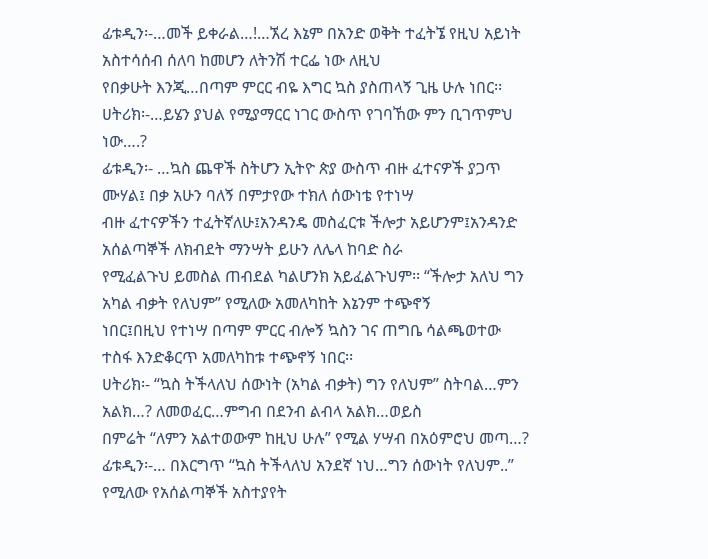ፊቱዲን፡-…መች ይቀራል…!…ኧረ እኔም በአንድ ወቅት ተፈትኜ የዚህ አይነት አስተሳሰብ ሰለባ ከመሆን ለትንሽ ተርፌ ነው ለዚህ
የበቃሁት እንጂ…በጣም ምርር ብዬ እግር ኳስ ያስጠላኝ ጊዜ ሁሉ ነበር፡፡
ሀትሪክ፡-…ይሄን ያህል የሚያማርር ነገር ውስጥ የገባኸው ምን ቢገጥምህ ነው….?
ፊቱዲን፡- …ኳስ ጨዋች ስትሆን ኢትዮ ጵያ ውስጥ ብዙ ፈተናዎች ያጋጥ ሙሃል፤ በቃ አሁን ባለኝ በምታየው ተክለ ሰውነቴ የተነሣ
ብዙ ፈተናዎችን ተፈትኛለሁ፤አንዳንዴ መስፈርቱ ችሎታ አይሆንም፤አንዳንድ አሰልጣኞች ለክብደት ማንሣት ይሁን ለሌላ ከባድ ስራ
የሚፈልጉህ ይመስል ጠብደል ካልሆንክ አይፈልጉህም፡፡ “ችሎታ አለህ ግን አካል ብቃት የለህም” የሚለው አመለካከት እኔንም ተጭኖኝ
ነበር፤በዚህ የተነሣ በጣም ምርር ብሎኝ ኳስን ገና ጠግቤ ሳልጫወተው ተስፋ እንድቆርጥ አመለካከቱ ተጭኖኝ ነበር፡፡
ሀትሪክ፡- “ኳስ ትችላለህ ሰውነት (አካል ብቃት) ግን የለህም” ስትባል…ምን አልክ…? ለመወፈር…ምግብ በደንብ ልብላ አልክ…ወይስ
በምሬት “ለምን አልተወውም ከዚህ ሁሉ” የሚል ሃሣብ በአዕምሮህ መጣ…?
ፊቱዲን፡-… በእርግጥ “ኳስ ትችላለህ አንደኛ ነህ…ግን ሰውነት የለህም..” የሚለው የአሰልጣኞች አስተያየት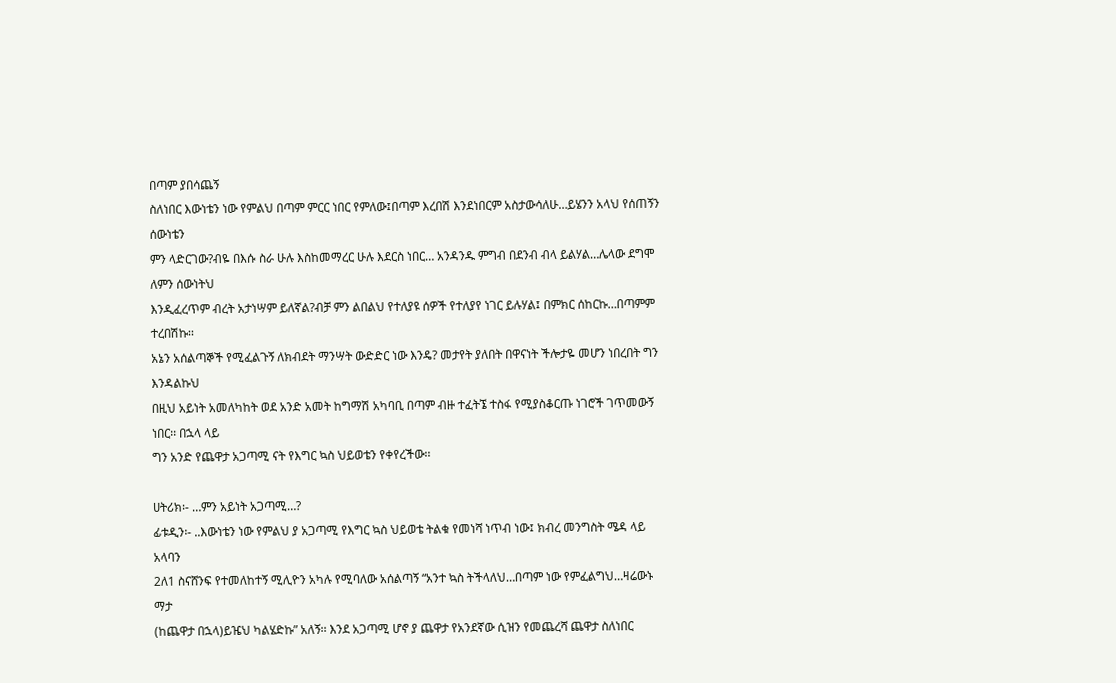በጣም ያበሳጨኝ
ስለነበር እውነቴን ነው የምልህ በጣም ምርር ነበር የምለው፤በጣም እረበሽ እንደነበርም አስታውሳለሁ…ይሄንን አላህ የሰጠኝን ሰውነቴን
ምን ላድርገው?ብዬ በእሱ ስራ ሁሉ እስከመማረር ሁሉ እደርስ ነበር… አንዳንዱ ምግብ በደንብ ብላ ይልሃል…ሌላው ደግሞ ለምን ሰውነትህ
እንዲፈረጥም ብረት አታነሣም ይለኛል?ብቻ ምን ልበልህ የተለያዩ ሰዎች የተለያየ ነገር ይሉሃል፤ በምክር ሰከርኩ…በጣምም ተረበሽኩ፡፡
አኔን አሰልጣኞች የሚፈልጉኝ ለክብደት ማንሣት ውድድር ነው እንዴ? መታየት ያለበት በዋናነት ችሎታዬ መሆን ነበረበት ግን እንዳልኩህ
በዚህ አይነት አመለካከት ወደ አንድ አመት ከግማሽ አካባቢ በጣም ብዙ ተፈትኜ ተስፋ የሚያስቆርጡ ነገሮች ገጥመውኝ ነበር፡፡ በኋላ ላይ
ግን አንድ የጨዋታ አጋጣሚ ናት የእግር ኳስ ህይወቴን የቀየረችው፡፡

ሀትሪክ፡- …ምን አይነት አጋጣሚ…?
ፊቱዲን፡- ..እውነቴን ነው የምልህ ያ አጋጣሚ የእግር ኳስ ህይወቴ ትልቁ የመነሻ ነጥብ ነው፤ ክብረ መንግስት ሜዳ ላይ አላባን
2ለ1 ስናሸንፍ የተመለከተኝ ሚሊዮን አካሉ የሚባለው አሰልጣኝ “አንተ ኳስ ትችላለህ…በጣም ነው የምፈልግህ…ዛሬውኑ ማታ
(ከጨዋታ በኋላ)ይዤህ ካልሄድኩ” አለኝ፡፡ እንደ አጋጣሚ ሆኖ ያ ጨዋታ የአንደኛው ሲዝን የመጨረሻ ጨዋታ ስለነበር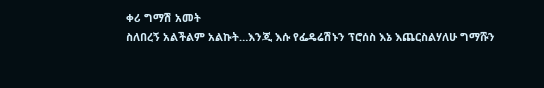ቀሪ ግማሽ አመት
ስለበረኝ አልችልም አልኩት…እንጂ እሱ የፌዴሬሽኑን ፕሮሰስ እኔ እጨርስልሃለሁ ግማሹን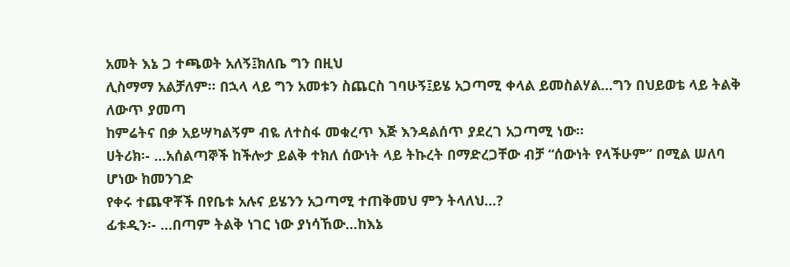አመት እኔ ጋ ተጫወት አለኝ፤ክለቤ ግን በዚህ
ሊስማማ አልቻለም፡፡ በኋላ ላይ ግን አመቱን ስጨርስ ገባሁኝ፤ይሄ አጋጣሚ ቀላል ይመስልሃል…ግን በህይወቴ ላይ ትልቅ ለውጥ ያመጣ
ከምሬትና በቃ አይሣካልኝም ብዬ ለተስፋ መቁረጥ እጅ እንዳልሰጥ ያደረገ አጋጣሚ ነው፡፡
ሀትሪክ፡- …አሰልጣኞች ከችሎታ ይልቅ ተክለ ሰውነት ላይ ትኩረት በማድረጋቸው ብቻ “ሰውነት የላችሁም” በሚል ሠለባ ሆነው ከመንገድ
የቀሩ ተጨዋቾች በየቤቱ አሉና ይሄንን አጋጣሚ ተጠቅመህ ምን ትላለህ…?
ፊቱዲን፡- …በጣም ትልቅ ነገር ነው ያነሳኸው…ከእኔ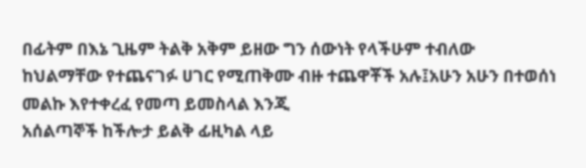በፊትም በእኔ ጊዜም ትልቅ አቅም ይዘው ግን ሰውነት የላችሁም ተብለው
ከህልማቸው የተጨናገፉ ሀገር የሚጠቅሙ ብዙ ተጨዋቾች አሉ፤አሁን አሁን በተወሰነ መልኩ እየተቀረፈ የመጣ ይመስላል እንጂ
አሰልጣኞች ከችሎታ ይልቅ ፊዚካል ላይ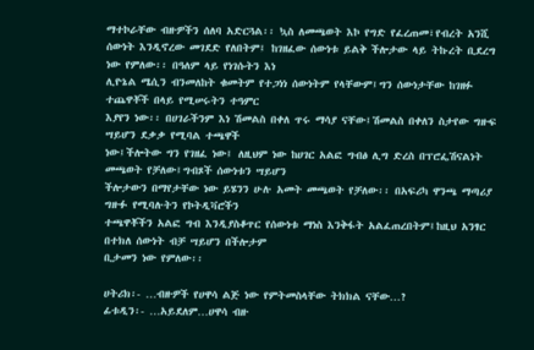ማተኮራቸው ብዙዎችን ሰለባ አድርጓል፡፡ ኳስ ለመጫወት እኮ የግድ የፈረጠመ፣የብረት አንሺ
ሰውነት እንዲኖረው መገደድ የለበትም፤ ከገዘፈው ሰውነቱ ይልቅ ችሎታው ላይ ትኩረት ቢደረግ ነው የምለው፡፡ በዓለም ላይ የነገሱትን እነ
ሊዮኔል ሜሲን ብንመለከት ቁመትም የተጋነነ ሰውነትም የላቸውም፤ግን ሰውነታቸው ከገዘፉ ተጨዋቾች በላይ የሚሠሩትን ተዓምር
እያየን ነው፡፡ በሀገራችንም እነ ሽመልስ በቀለ ጥሩ ማሳያ ናቸው፤ሽመልስ በቀለን ስታየው ግዙፍ ሣይሆን ደቃቃ የሚባል ተጫዋች
ነው፤ችሎትው ግን የገዘፈ ነው፤ ለዚህም ነው ከሀገር አልፎ ግብፅ ሊግ ድረስ በፕሮፌሽናልነት መጫወት የቻለው፤ግብጾች ሰውነቱን ሣይሆን
ችሎታውን በማየታቸው ነው ይሄንን ሁሉ አመት መጫወት የቻለው፡፡ በአፍሪካ ዋንጫ ማጣሪያ ግዙፉ የሚባሉትን የኮትዲቫሮችን
ተጫዋቾችን አልፎ ግብ እንዲያስቆጥር የሰውነቱ ማነስ እንቅፋት አልፈጠረበትም፤ከዚህ አንፃር በተክለ ሰውነት ብቻ ሣይሆን በችሎታም
ቢታመን ነው የምለው፡፡

ሀትሪክ፡- …ብዙዎች የሀዋሳ ልጅ ነው የምትመስላቸው ትክክል ናቸው…?
ፊቱዲን፡- …አይደለም…ሀዋሳ ብዙ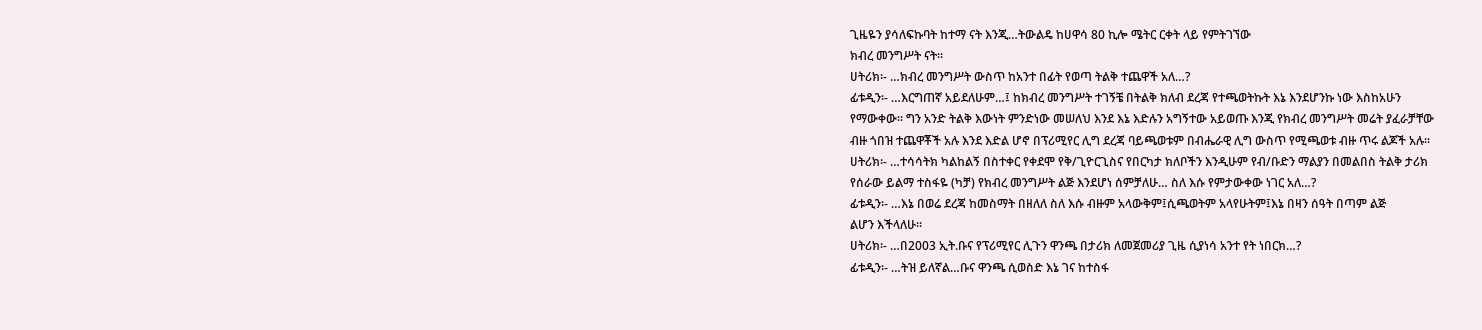ጊዜዬን ያሳለፍኩባት ከተማ ናት እንጂ…ትውልዴ ከሀዋሳ 80 ኪሎ ሜትር ርቀት ላይ የምትገኘው
ክብረ መንግሥት ናት፡፡
ሀትሪክ፡- …ክብረ መንግሥት ውስጥ ከአንተ በፊት የወጣ ትልቅ ተጨዋች አለ…?
ፊቱዲን፡- …እርግጠኛ አይደለሁም…፤ ከክብረ መንግሥት ተገኝቼ በትልቅ ክለብ ደረጃ የተጫወትኩት እኔ እንደሆንኩ ነው እስከአሁን
የማውቀው፡፡ ግን አንድ ትልቅ እውነት ምንድነው መሠለህ እንደ እኔ እድሉን አግኝተው አይወጡ እንጂ የክብረ መንግሥት መሬት ያፈራቻቸው
ብዙ ጎበዝ ተጨዋቾች አሉ እንደ እድል ሆኖ በፕሪሚየር ሊግ ደረጃ ባይጫወቱም በብሔራዊ ሊግ ውስጥ የሚጫወቱ ብዙ ጥሩ ልጆች አሉ፡፡
ሀትሪክ፡- …ተሳሳትክ ካልከልኝ በስተቀር የቀደሞ የቅ/ጊዮርጊስና የበርካታ ክለቦችን እንዲሁም የብ/ቡድን ማልያን በመልበስ ትልቅ ታሪክ
የሰራው ይልማ ተስፋዬ (ካቻ) የክብረ መንግሥት ልጅ እንደሆነ ሰምቻለሁ… ስለ እሱ የምታውቀው ነገር አለ…?
ፊቱዲን፡- …እኔ በወሬ ደረጃ ከመስማት በዘለለ ስለ እሱ ብዙም አላውቅም፤ሲጫወትም አላየሁትም፤እኔ በዛን ሰዓት በጣም ልጅ
ልሆን እችላለሁ፡፡
ሀትሪክ፡- …በ2003 ኢት.ቡና የፕሪሚየር ሊጉን ዋንጫ በታሪክ ለመጀመሪያ ጊዜ ሲያነሳ አንተ የት ነበርክ…?
ፊቱዲን፡- …ትዝ ይለኛል…ቡና ዋንጫ ሲወስድ እኔ ገና ከተስፋ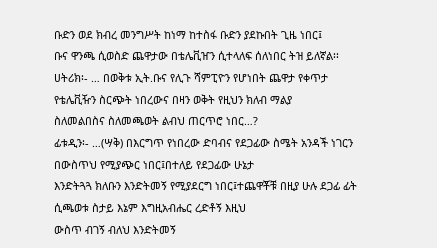ቡድን ወደ ክብረ መንግሥት ከነማ ከተስፋ ቡድን ያደኩበት ጊዜ ነበር፤
ቡና ዋንጫ ሲወስድ ጨዋታው በቴሌቪዠን ሲተላለፍ ሰለነበር ትዝ ይለኛል፡፡
ሀትሪክ፡- … በወቅቱ ኢት.ቡና የሊጉ ሻምፒዮን የሆነበት ጨዋታ የቀጥታ የቴሌቪዥን ስርጭት ነበረውና በዛን ወቅት የዚህን ክለብ ማልያ
ስለመልበስና ስለመጫወት ልብህ ጠርጥሮ ነበር…?
ፊቱዲን፡- …(ሣቅ) በእርግጥ የነበረው ድባብና የደጋፊው ስሜት አንዳች ነገርን በውስጥህ የሚያጭር ነበር፤በተለይ የደጋፊው ሁኔታ
እንድትጓጓ ክለቡን እንድትመኝ የሚያደርግ ነበር፤ተጨዋቾቹ በዚያ ሁሉ ደጋፊ ፊት ሲጫወቱ ስታይ እኔም እግዚአብሔር ረድቶኝ እዚህ
ውስጥ ብገኝ ብለህ እንድትመኝ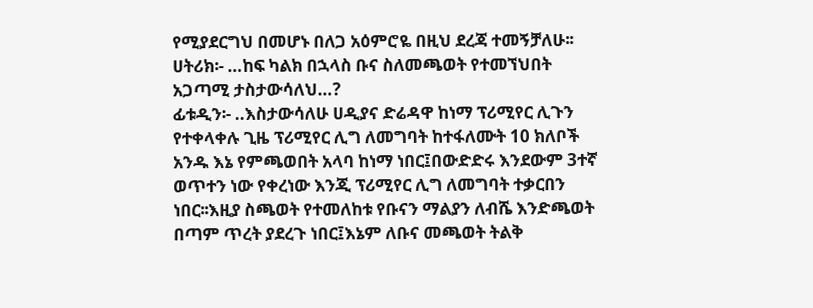የሚያደርግህ በመሆኑ በለጋ አዕምሮዬ በዚህ ደረጃ ተመኝቻለሁ፡፡
ሀትሪክ፡- …ከፍ ካልክ በኋላስ ቡና ስለመጫወት የተመኘህበት አጋጣሚ ታስታውሳለህ…?
ፊቱዲን፡- ..እስታውሳለሁ ሀዲያና ድሬዳዋ ከነማ ፕሪሚየር ሊጉን የተቀላቀሉ ጊዜ ፕሪሚየር ሊግ ለመግባት ከተፋለሙት 10 ክለቦች
አንዱ እኔ የምጫወበት አላባ ከነማ ነበር፤በውድድሩ እንደውም 3ተኛ ወጥተን ነው የቀረነው እንጂ ፕሪሚየር ሊግ ለመግባት ተቃርበን
ነበር፡፡እዚያ ስጫወት የተመለከቱ የቡናን ማልያን ለብሼ እንድጫወት በጣም ጥረት ያደረጉ ነበር፤እኔም ለቡና መጫወት ትልቅ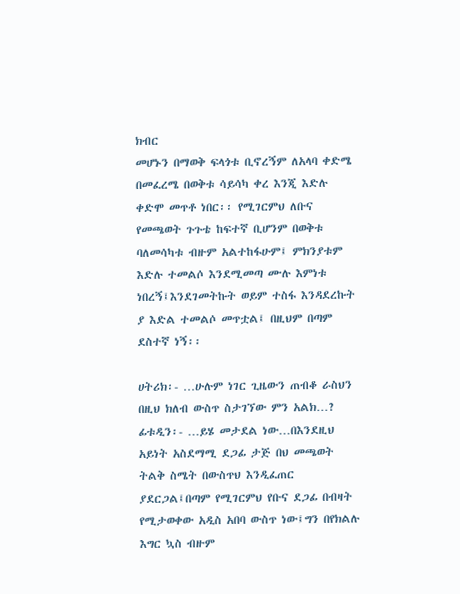ክብር
መሆኑን በማወቅ ፍላጎቱ ቢኖረኝም ለአላባ ቀድሜ በመፈረሜ በወቅቱ ሳይሳካ ቀረ እንጂ እድሉ ቀድሞ መጥቶ ነበር፡፡ የሚገርምህ ለቡና
የመጫወት ጉጉቴ ከፍተኛ ቢሆንም በወቅቱ ባለመሳካቱ ብዙም አልተከፋሁም፤ ምክንያቱም እድሉ ተመልሶ እንደሚመጣ ሙሉ እምነቱ
ነበረኝ፤እንደገመትኩት ወይም ተስፋ እንዳደረኩት ያ እድል ተመልሶ መጥቷል፤ በዚህም በጣም ደስተኛ ነኝ፡፡

ሀትሪክ፡- …ሁሉም ነገር ጊዜውን ጠብቆ ራስህን በዚህ ክለብ ውስጥ ስታገኘው ምን አልክ…?
ፊቱዲን፡- …ይሄ መታደል ነው…በእንደዚህ አይነት አስደማሚ ደጋፊ ታጅ በህ መጫወት ትልቅ ስሜት በውስጥህ እንዲፈጠር
ያደርጋል፤በጣም የሚገርምህ የቡና ደጋፊ በብዛት የሚታወቀው አዲስ አበባ ውስጥ ነው፤ግን በየክልሉ እግር ኳስ ብዙም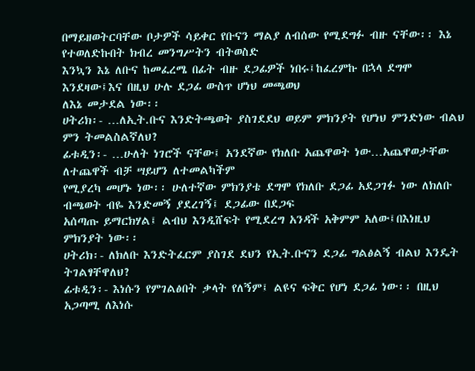በማይዘወትርባቸው ቦታዎች ሳይቀር የቡናን ማልያ ለብሰው የሚደግፉ ብዙ ናቸው፡፡ እኔ የተወለድኩበት ክብረ መንግሥትን ብትወስድ
እንኳን እኔ ለቡና ከመፈረሜ በፊት ብዙ ደጋፊዎች ነበሩ፤ከፈረምኩ በኋላ ደግሞ እንደዛው፤እና በዚህ ሁሉ ደጋፊ ውስጥ ሆነህ መጫወህ
ለእኔ መታደል ነው፡፡
ሀትሪክ፡- …ለኢት.ቡና እንድትጫወት ያስገደደህ ወይም ምክንያት የሆነህ ምንድነው ብልህ ምን ትመልስልኛለህ?
ፊቱዲን፡- …ሁለት ነገሮች ናቸው፤ አንደኛው የክለቡ አጨዋወት ነው…አጨዋወታቸው ለተጨዋች ብቻ ሣይሆን ለተመልካችም
የሚያረካ መሆኑ ነው፡፡ ሁለተኛው ምክንያቴ ደግሞ የክለቡ ደጋፊ አደጋገፉ ነው ለክለቡ ብጫወት ብዬ እንድመኝ ያደረገኝ፤ ደጋፊው በደጋፍ
አሰጣጡ ይማርክሃል፤ ልብህ እንዲሸፍት የሚደረግ አንዳች አቅምም አለው፤በእነዚህ ምክንያት ነው፡፡
ሀትሪክ፡- ለክለቡ እንድትፈርም ያስገደ ደህን የኢት.ቡናን ደጋፊ ግልፅልኝ ብልህ እንዴት ትገልፃቸዋለህ?
ፊቱዲን፡- እነሱን የምገልፅበት ቃላት የለኝም፤ ልዩና ፍቅር የሆነ ደጋፊ ነው፡፡ በዚህ አጋጣሚ ለእነሱ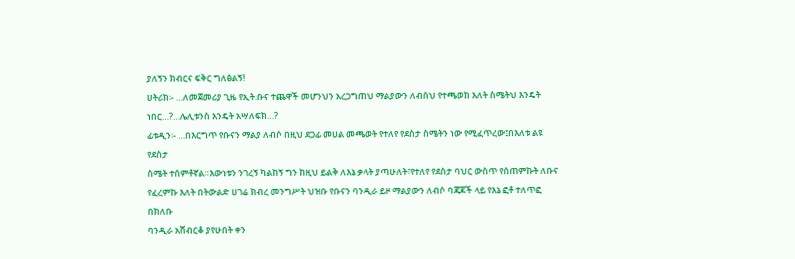ያለኝን ክብርና ፍቅር ግለፅልኝ!
ሀትሪክ፡- …ለመጀመሪያ ጊዜ የኢት.ቡና ተጨዋች መሆንህን አረጋግጠህ ማልያውን ለብሰህ የተጫወክ እለት ስሜትህ እንዴት
ነበር…?…ሌሊቱንስ እንዴት አሣለፍክ…?
ፊቱዲን፡- …በእርግጥ የቡናን ማልያ ለብሶ በዚህ ደጋፊ መሀል መጫወት የተለየ የደስታ ስሜትን ነው የሚፈጥረው፤በእለቱ ልዩ የደስታ
ስሜት ተሰምቶኛል።እውነቱን ንገረኝ ካልከኝ ግን ከዚህ ይልቅ ለእኔ ቃላት ያጣሁለት፣የተለየ የደስታ ባህር ውስጥ የሰጠምኩት ለቡና
የፈረምኩ እለት በትውልድ ሀገሬ ክብረ መንግሥት ህዝቡ የቡናን ባንዲራ ይዞ ማልያውን ለብሶ ባጃጆች ላይ የእኔ ፎቶ ተለጥፎ በክለቡ
ባንዲራ አሸብርቆ ያየሁበት ቀን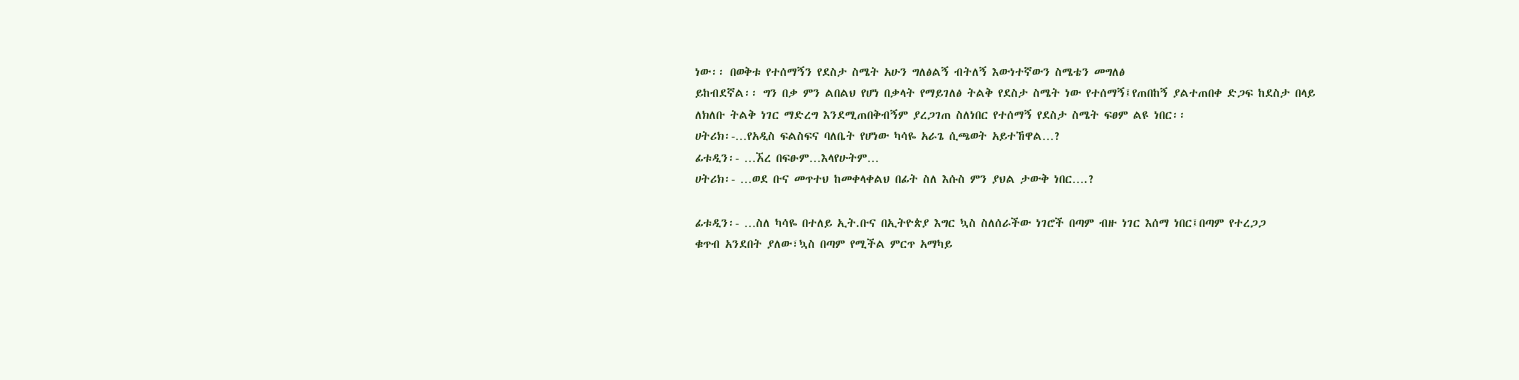ነው፡፡ በወቅቱ የተሰማኝን የደስታ ስሜት አሁን ግለፅልኝ ብትለኝ እውነተኛውን ስሜቴን መግለፅ
ይከብደኛል፡፡ ግን በቃ ምን ልበልህ የሆነ በቃላት የማይገለፅ ትልቅ የደስታ ስሜት ነው የተሰማኝ፤የጠበከኝ ያልተጠበቀ ድጋፍ ከደስታ በላይ
ለክለቡ ትልቅ ነገር ማድረግ እንደሚጠበቅብኝም ያረጋገጠ ስለነበር የተሰማኝ የደስታ ስሜት ፍፀም ልዩ ነበር፡፡
ሀትሪክ፡-…የአዲስ ፍልስፍና ባለቤት የሆነው ካሳዬ አራጌ ሲጫወት አይተኸዋል…?
ፊቱዲን፡- …ኧረ በፍፁም…እላየሁትም…
ሀትሪክ፡- …ወደ ቡና መጥተህ ከመቀላቀልህ በፊት ስለ እሱስ ምን ያህል ታውቅ ነበር….?

ፊቱዲን፡- …ስለ ካሳዬ በተለይ ኢት.ቡና በኢትዮጵያ እግር ኳስ ስለሰራችው ነገሮች በጣም ብዙ ነገር እሰማ ነበር፤በጣም የተረጋጋ
ቁጥብ አንደበት ያለው፣ኳስ በጣም የሚችል ምርጥ አማካይ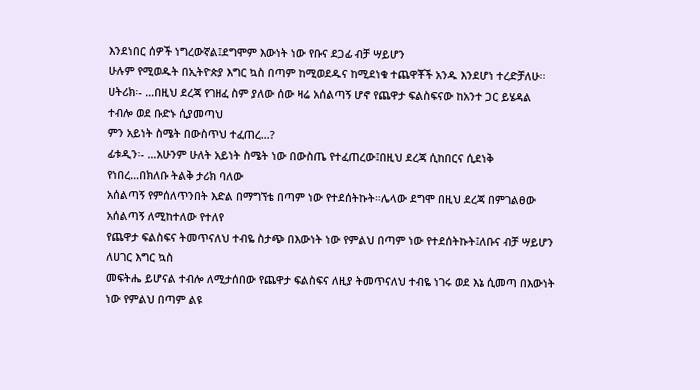እንደነበር ሰዎች ነግረውኛል፤ደግሞም እውነት ነው የቡና ደጋፊ ብቻ ሣይሆን
ሁሉም የሚወዱት በኢትዮጵያ እግር ኳስ በጣም ከሚወደዱና ከሚደነቁ ተጨዋቾች አንዱ እንደሆነ ተረድቻለሁ፡፡
ሀትሪክ፡- …በዚህ ደረጃ የገዘፈ ስም ያለው ሰው ዛሬ አሰልጣኝ ሆኖ የጨዋታ ፍልስፍናው ከአንተ ጋር ይሄዳል ተብሎ ወደ ቡድኑ ሲያመጣህ
ምን አይነት ስሜት በውስጥህ ተፈጠረ…?
ፊቱዲን፡- …አሁንም ሁለት አይነት ስሜት ነው በውስጤ የተፈጠረው፤በዚህ ደረጃ ሲከበርና ሲደነቅ የነበረ…በክለቡ ትልቅ ታሪክ ባለው
አሰልጣኝ የምሰለጥንበት እድል በማግኘቴ በጣም ነው የተደሰትኩት።ሌላው ደግሞ በዚህ ደረጃ በምገልፀው አሰልጣኝ ለሚከተለው የተለየ
የጨዋታ ፍልስፍና ትመጥናለህ ተብዬ ስታጭ በእውነት ነው የምልህ በጣም ነው የተደሰትኩት፤ለቡና ብቻ ሣይሆን ለሀገር እግር ኳስ
መፍትሔ ይሆናል ተብሎ ለሚታሰበው የጨዋታ ፍልስፍና ለዚያ ትመጥናለህ ተብዬ ነገሩ ወደ እኔ ሲመጣ በእውነት ነው የምልህ በጣም ልዩ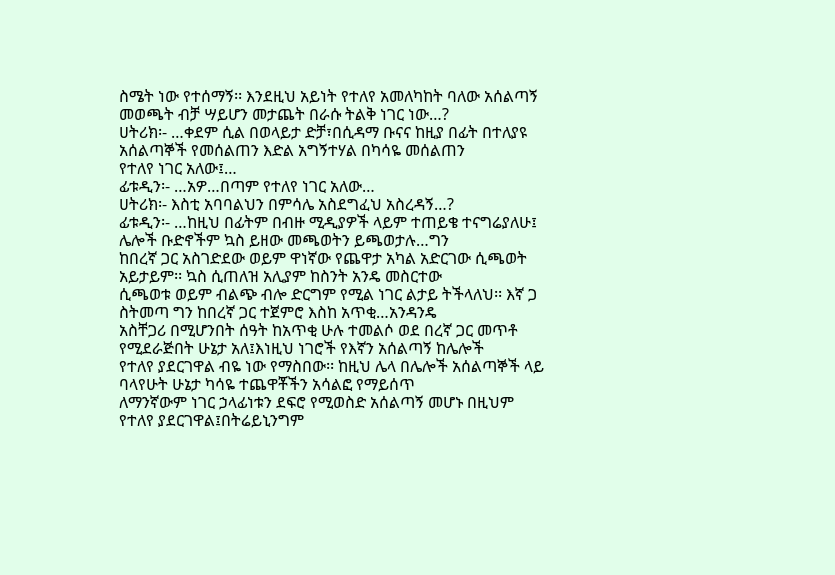ስሜት ነው የተሰማኝ፡፡ እንደዚህ አይነት የተለየ አመለካከት ባለው አሰልጣኝ መወጫት ብቻ ሣይሆን መታጨት በራሱ ትልቅ ነገር ነው…?
ሀትሪክ፡- …ቀደም ሲል በወላይታ ድቻ፣በሲዳማ ቡናና ከዚያ በፊት በተለያዩ አሰልጣኞች የመሰልጠን እድል አግኝተሃል በካሳዬ መሰልጠን
የተለየ ነገር አለው፤…
ፊቱዲን፡- …አዎ…በጣም የተለየ ነገር አለው…
ሀትሪክ፡- እስቲ አባባልህን በምሳሌ አስደግፈህ አስረዳኝ…?
ፊቱዲን፡- …ከዚህ በፊትም በብዙ ሚዲያዎች ላይም ተጠይቄ ተናግሬያለሁ፤ ሌሎች ቡድኖችም ኳስ ይዘው መጫወትን ይጫወታሉ…ግን
ከበረኛ ጋር አስገድደው ወይም ዋነኛው የጨዋታ አካል አድርገው ሲጫወት አይታይም፡፡ ኳስ ሲጠለዝ አሊያም ከስንት አንዴ መስርተው
ሲጫወቱ ወይም ብልጭ ብሎ ድርግም የሚል ነገር ልታይ ትችላለህ፡፡ እኛ ጋ ስትመጣ ግን ከበረኛ ጋር ተጀምሮ እስከ አጥቂ…አንዳንዴ
አስቸጋሪ በሚሆንበት ሰዓት ከአጥቂ ሁሉ ተመልሶ ወደ በረኛ ጋር መጥቶ የሚደራጅበት ሁኔታ አለ፤እነዚህ ነገሮች የእኛን አሰልጣኝ ከሌሎች
የተለየ ያደርገዋል ብዬ ነው የማስበው፡፡ ከዚህ ሌላ በሌሎች አሰልጣኞች ላይ ባላየሁት ሁኔታ ካሳዬ ተጨዋቾችን አሳልፎ የማይሰጥ
ለማንኛውም ነገር ኃላፊነቱን ደፍሮ የሚወስድ አሰልጣኝ መሆኑ በዚህም የተለየ ያደርገዋል፤በትሬይኒንግም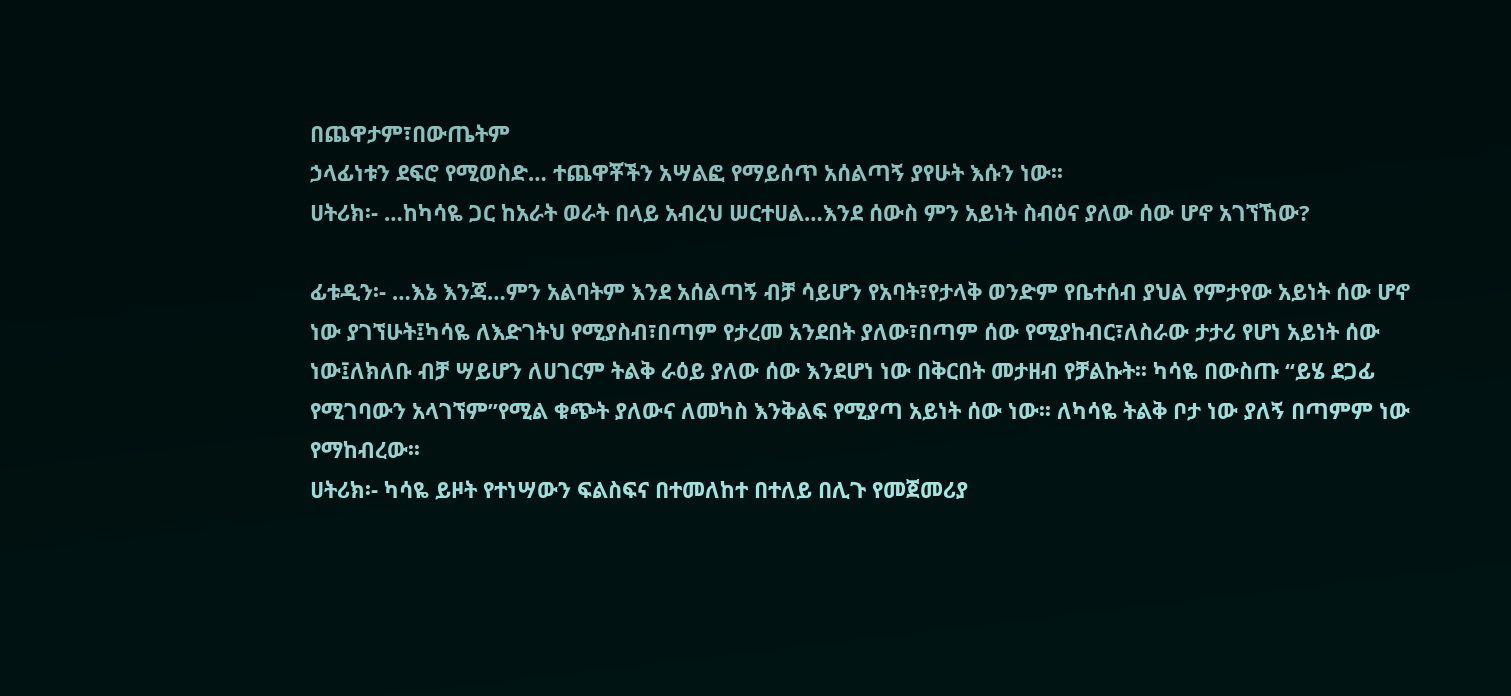በጨዋታም፣በውጤትም
ኃላፊነቱን ደፍሮ የሚወስድ… ተጨዋቾችን አሣልፎ የማይሰጥ አሰልጣኝ ያየሁት እሱን ነው፡፡
ሀትሪክ፡- …ከካሳዬ ጋር ከአራት ወራት በላይ አብረህ ሠርተሀል…እንደ ሰውስ ምን አይነት ስብዕና ያለው ሰው ሆኖ አገኘኸው?

ፊቱዲን፡- …እኔ እንጃ…ምን አልባትም እንደ አሰልጣኝ ብቻ ሳይሆን የአባት፣የታላቅ ወንድም የቤተሰብ ያህል የምታየው አይነት ሰው ሆኖ
ነው ያገኘሁት፤ካሳዬ ለእድገትህ የሚያስብ፣በጣም የታረመ አንደበት ያለው፣በጣም ሰው የሚያከብር፣ለስራው ታታሪ የሆነ አይነት ሰው
ነው፤ለክለቡ ብቻ ሣይሆን ለሀገርም ትልቅ ራዕይ ያለው ሰው እንደሆነ ነው በቅርበት መታዘብ የቻልኩት፡፡ ካሳዬ በውስጡ “ይሄ ደጋፊ
የሚገባውን አላገኘም”የሚል ቁጭት ያለውና ለመካስ እንቅልፍ የሚያጣ አይነት ሰው ነው፡፡ ለካሳዬ ትልቅ ቦታ ነው ያለኝ በጣምም ነው
የማከብረው፡፡
ሀትሪክ፡- ካሳዬ ይዞት የተነሣውን ፍልስፍና በተመለከተ በተለይ በሊጉ የመጀመሪያ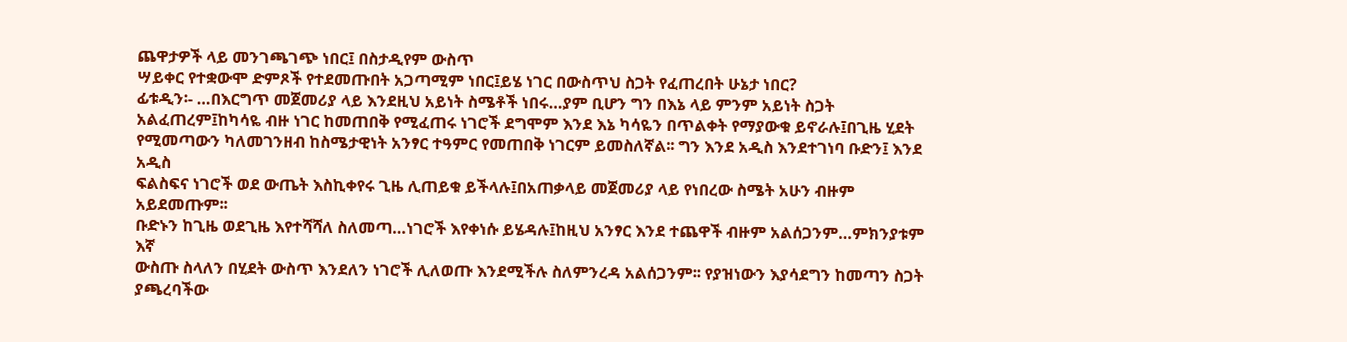ጨዋታዎች ላይ መንገጫገጭ ነበር፤ በስታዲየም ውስጥ
ሣይቀር የተቋውሞ ድምጾች የተደመጡበት አጋጣሚም ነበር፤ይሄ ነገር በውስጥህ ስጋት የፈጠረበት ሁኔታ ነበር?
ፊቱዲን፡- …በእርግጥ መጀመሪያ ላይ እንደዚህ አይነት ስሜቶች ነበሩ…ያም ቢሆን ግን በእኔ ላይ ምንም አይነት ስጋት
አልፈጠረም፤ከካሳዬ ብዙ ነገር ከመጠበቅ የሚፈጠሩ ነገሮች ደግሞም እንደ እኔ ካሳዬን በጥልቀት የማያውቁ ይኖራሉ፤በጊዜ ሂደት
የሚመጣውን ካለመገንዘብ ከስሜታዊነት አንፃር ተዓምር የመጠበቅ ነገርም ይመስለኛል፡፡ ግን እንደ አዲስ እንደተገነባ ቡድን፤ እንደ አዲስ
ፍልስፍና ነገሮች ወደ ውጤት እስኪቀየሩ ጊዜ ሊጠይቁ ይችላሉ፤በአጠቃላይ መጀመሪያ ላይ የነበረው ስሜት አሁን ብዙም አይደመጡም፡፡
ቡድኑን ከጊዜ ወደጊዜ እየተሻሻለ ስለመጣ…ነገሮች እየቀነሱ ይሄዳሉ፤ከዚህ አንፃር እንደ ተጨዋች ብዙም አልሰጋንም…ምክንያቱም እኛ
ውስጡ ስላለን በሂደት ውስጥ እንደለን ነገሮች ሊለወጡ እንደሚችሉ ስለምንረዳ አልሰጋንም፡፡ የያዝነውን እያሳደግን ከመጣን ስጋት
ያጫረባችው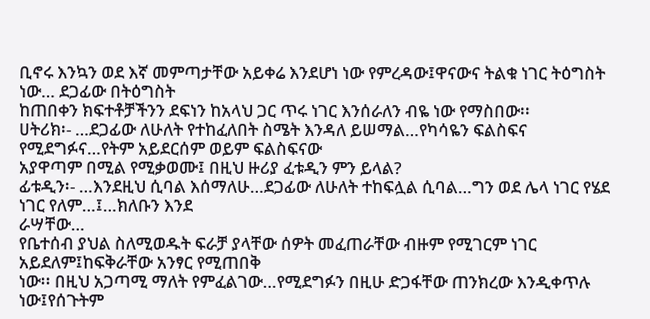ቢኖሩ እንኳን ወደ እኛ መምጣታቸው አይቀሬ እንደሆነ ነው የምረዳው፤ዋናውና ትልቁ ነገር ትዕግስት ነው… ደጋፊው በትዕግስት
ከጠበቀን ክፍተቶቻችንን ደፍነን ከአላህ ጋር ጥሩ ነገር እንሰራለን ብዬ ነው የማስበው፡፡
ሀትሪክ፡- …ደጋፊው ለሁለት የተከፈለበት ስሜት እንዳለ ይሠማል…የካሳዬን ፍልስፍና የሚደግፉና…የትም አይደርሰም ወይም ፍልስፍናው
አያዋጣም በሚል የሚቃወሙ፤ በዚህ ዙሪያ ፈቱዲን ምን ይላል?
ፊቱዲን፡- …እንደዚህ ሲባል እሰማለሁ…ደጋፊው ለሁለት ተከፍሏል ሲባል…ግን ወደ ሌላ ነገር የሄደ ነገር የለም…፤…ክለቡን እንደ
ራሣቸው…
የቤተሰብ ያህል ስለሚወዱት ፍራቻ ያላቸው ሰዎት መፈጠራቸው ብዙም የሚገርም ነገር አይደለም፤ከፍቅራቸው አንፃር የሚጠበቅ
ነው፡፡ በዚህ አጋጣሚ ማለት የምፈልገው…የሚደግፉን በዚሁ ድጋፋቸው ጠንክረው እንዲቀጥሉ ነው፤የሰጉትም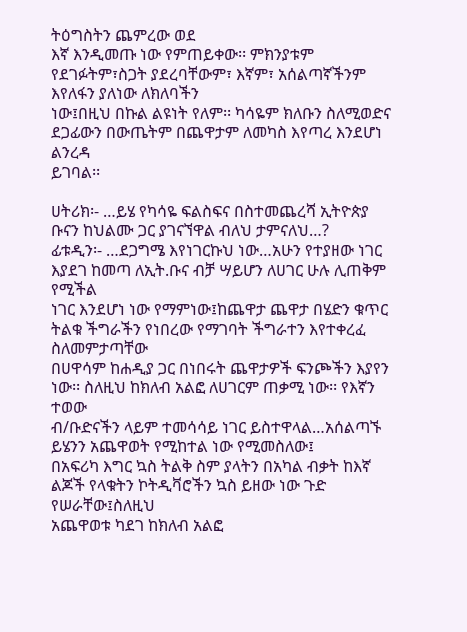ትዕግስትን ጨምረው ወደ
እኛ እንዲመጡ ነው የምጠይቀው፡፡ ምክንያቱም የደገፉትም፣ስጋት ያደረባቸውም፣ እኛም፣ አሰልጣኛችንም እየለፋን ያለነው ለክለባችን
ነው፤በዚህ በኩል ልዩነት የለም፡፡ ካሳዬም ክለቡን ስለሚወድና ደጋፊውን በውጤትም በጨዋታም ለመካስ እየጣረ እንደሆነ ልንረዳ
ይገባል፡፡

ሀትሪክ፡- …ይሄ የካሳዬ ፍልስፍና በስተመጨረሻ ኢትዮጵያ ቡናን ከህልሙ ጋር ያገናኘዋል ብለህ ታምናለህ…?
ፊቱዲን፡- …ደጋግሜ እየነገርኩህ ነው…አሁን የተያዘው ነገር እያደገ ከመጣ ለኢት.ቡና ብቻ ሣይሆን ለሀገር ሁሉ ሊጠቅም የሚችል
ነገር እንደሆነ ነው የማምነው፤ከጨዋታ ጨዋታ በሄድን ቁጥር ትልቁ ችግራችን የነበረው የማገባት ችግራተን እየተቀረፈ ስለመምታጣቸው
በሀዋሳም ከሐዲያ ጋር በነበሩት ጨዋታዎች ፍንጮችን እያየን ነው፡፡ ስለዚህ ከክለብ አልፎ ለሀገርም ጠቃሚ ነው፡፡ የእኛን ተወው
ብ/ቡድናችን ላይም ተመሳሳይ ነገር ይስተዋላል…አሰልጣኙ ይሄንን አጨዋወት የሚከተል ነው የሚመስለው፤
በአፍሪካ እግር ኳስ ትልቅ ስም ያላትን በአካል ብቃት ከእኛ ልጆች የላቁትን ኮትዲቫሮችን ኳስ ይዘው ነው ጉድ የሠራቸው፤ስለዚህ
አጨዋወቱ ካደገ ከክለብ አልፎ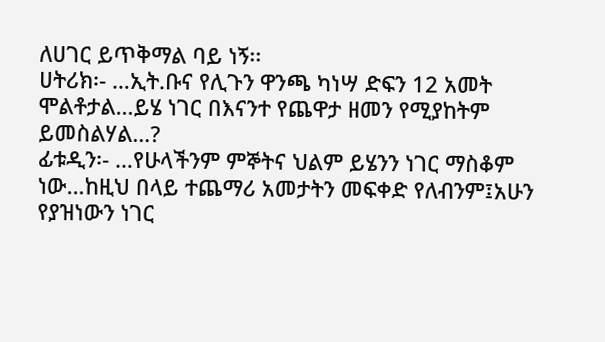ለሀገር ይጥቅማል ባይ ነኝ፡፡
ሀትሪክ፡- …ኢት.ቡና የሊጉን ዋንጫ ካነሣ ድፍን 12 አመት ሞልቶታል…ይሄ ነገር በእናንተ የጨዋታ ዘመን የሚያከትም ይመስልሃል…?
ፊቱዲን፡- …የሁላችንም ምኞትና ህልም ይሄንን ነገር ማስቆም ነው…ከዚህ በላይ ተጨማሪ አመታትን መፍቀድ የለብንም፤አሁን
የያዝነውን ነገር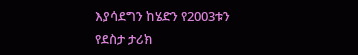እያሳደግን ከሄድን የ2003ቱን የደስታ ታሪክ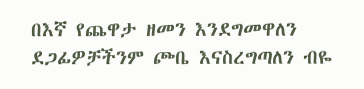በእኛ የጨዋታ ዘመን እንደግመዋለን ደጋፊዎቻችንም ጮቤ እናስረግጣለን ብዬ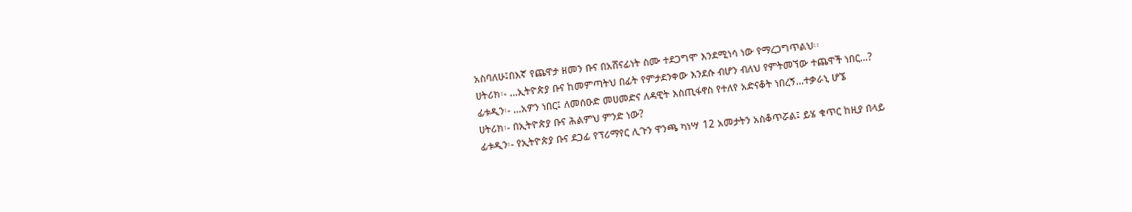አስባለሁ፤በእኛ የጨዋታ ዘመን ቡና በአሸናፊነት ስሙ ተደጋግሞ እንደሚነሳ ነው የማረጋግጥልህ፡፡
ሀትሪክ፡- …ኢትዮጵያ ቡና ከመምጣትህ በፊት የምታደንቀው እንደሱ ብሆን ብለህ የምትመኘው ተጨዋች ነበር…?
ፊቱዲን፡- …አዎን ነበር፤ ለመሰዑድ መሀመድና ለዳዊት እስጢፋኖስ የተለየ አድናቆት ነበረኝ…ተቃራኒ ሆኜ
ሀትሪክ፡- በኢትዮጵያ ቡና ሕልምህ ምንድ ነው?
ፊቱዲን፡- የኢትዮጵያ ቡና ደጋፊ የፕሪማየር ሊጉን ዋንጫ ካነሣ 12 አመታትን አስቆጥሯል፤ ይሄ ቁጥር ከዚያ በላይ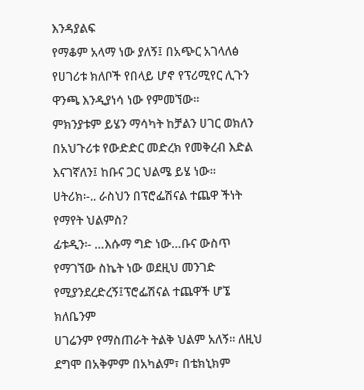እንዳያልፍ
የማቆም አላማ ነው ያለኝ፤ በአጭር አገላለፅ የሀገሪቱ ክለቦች የበላይ ሆኖ የፕሪሚየር ሊጉን ዋንጫ እንዲያነሳ ነው የምመኘው፡፡
ምክንያቱም ይሄን ማሳካት ከቻልን ሀገር ወክለን በአህጉሪቱ የውድድር መድረክ የመቅረብ እድል እናገኛለን፤ ከቡና ጋር ህልሜ ይሄ ነው፡፡
ሀትሪክ፡-.. ራስህን በፕሮፌሽናል ተጨዋ ችነት የማየት ህልምስ?
ፊቱዲን፡- …እሱማ ግድ ነው…ቡና ውስጥ የማገኘው ስኬት ነው ወደዚህ መንገድ የሚያንደረድረኝ፤ፕሮፌሽናል ተጨዋች ሆኜ ክለቤንም
ሀገሬንም የማስጠራት ትልቅ ህልም አለኝ፡፡ ለዚህ ደግሞ በአቅምም በአካልም፣ በቴክኒክም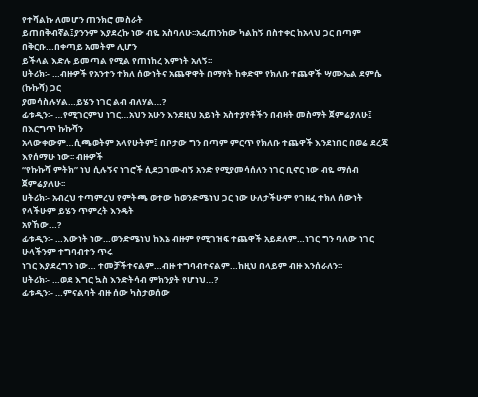የተሻልኩ ለመሆን ጠንክሮ መስራት
ይጠበቅብኛል፤ያንንም እያደረኩ ነው ብዬ አስባለሁ፡፡አፈጠንከው ካልከኝ በስተቀር ከአላህ ጋር በጣም በቅርቡ…በቀጣይ አመትም ሊሆን
ይችላል እድሉ ይመጣል የሚል የጠነከረ እምነት አለኝ፡፡
ሀትሪክ፡- …ብዙዎች የአንተን ተክለ ሰውነትና አጨዋዋት በማየት ከቀድሞ የክለቡ ተጨዋች ሣሙኤል ደምሴ (ኩኩሻ) ጋር
ያመሳስሉሃል…ይሄን ነገር ልብ ብለሃል…?
ፊቱዲን፡- …የሚገርምህ ነገር…አህን አሁን እንደዚህ አይነት አስተያየቶችን በብዛት መስማት ጀምሬያለሁ፤ በእርግጥ ኩኩሻን
አላውቀውም…ሲጫወትም አላየሁትም፤ በቦታው ግን በጣም ምርጥ የክለቡ ተጨዋች እንደነበር በወሬ ደረጃ እየሰማሁ ነው፡፡ ብዙዎች
“የኩኩሻ ምትክ” ነህ ሲሉኝና ነገሮች ሲደጋገሙብኝ አንድ የሚያመሳሰለን ነገር ቢኖር ነው ብዬ ማሰብ ጀምሬያለሁ፡፡
ሀትሪክ፡- አብረህ ተጣምረህ የምትጫ ወተው ከወንድሜነህ ጋር ነው ሁለታችሁም የገዘፈ ተክለ ሰውነት የላችሁም ይሄን ጥምረት እንዴት
አየኸው…?
ፊቱዲን፡- …እውነት ነው…ወንድሜነህ ከእኔ ብዙም የሚገዝፍ ተጨዋች አይደለም…ነገር ግን ባለው ነገር ሁላችንም ተግባብተን ጥሩ
ነገር እያደረግን ነው… ተመቻችተናልም…ብዙ ተግባብተናልም…ከዚህ በላይም ብዙ እንሰራለን፡፡
ሀትሪክ፡- …ወደ እግር ኳስ እንድትሳብ ምክንያት የሆነህ…?
ፊቱዲን፡- …ምናልባት ብዙ ሰው ካስታወሰው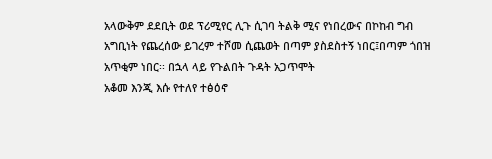አላውቅም ደደቢት ወደ ፕሪሚየር ሊጉ ሲገባ ትልቅ ሚና የነበረውና በኮከብ ግብ
አግቢነት የጨረሰው ይገረም ተሾመ ሲጨወት በጣም ያስደስተኝ ነበር፤በጣም ጎበዝ አጥቂም ነበር፡፡ በኋላ ላይ የጉልበት ጉዳት አጋጥሞት
አቆመ እንጂ እሱ የተለየ ተፅዕኖ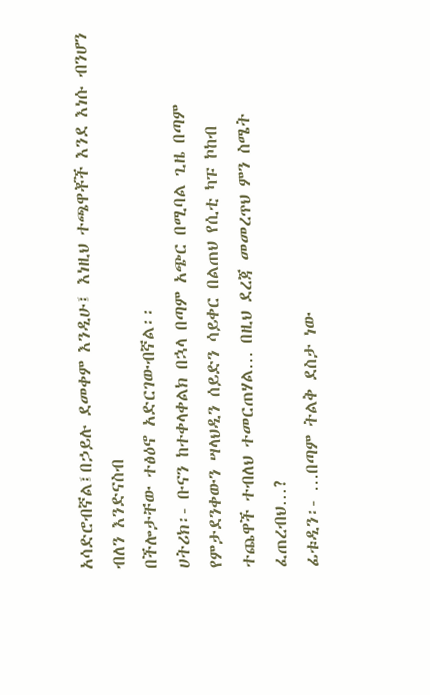አሳድሮብኛል፤በኃይሉ ደመቀም እንዲሁ፤ እነዚህ ተጫዋቾች እንደ እነሱ ብንሆን ብለን እንድናስብ
በችሎታቸው ተፅዕኖ አድርገውብኛል፡፡
ሀትሪክ፡- ቡናን ከተቀላቀልክ በኋላ በጣም አጭር በሚባል ጊዜ በጣም የምታደንቀውን ሣላህዲን ሰይድን ሳይቀር በልጠህ የሲቲ ካፑ ኮከብ
ተጨዋች ተብለህ ተመርጠሃል… በዚህ ደረጃ መመረጥህ ምን ስሜት ፈጠረብህ…?
ፊቱዲን፡- …በጣም ትልቅ ደስታ ነው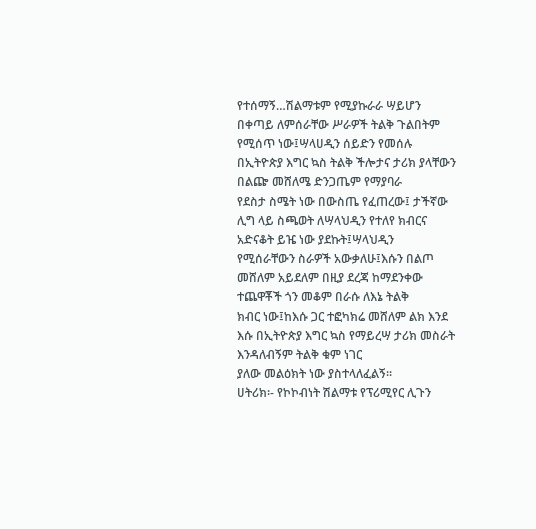የተሰማኝ…ሽልማቱም የሚያኩራራ ሣይሆን በቀጣይ ለምሰራቸው ሥራዎች ትልቅ ጉልበትም
የሚሰጥ ነው፤ሣላሀዲን ሰይድን የመሰሉ በኢትዮጵያ እግር ኳስ ትልቅ ችሎታና ታሪክ ያላቸውን በልጬ መሸለሜ ድንጋጤም የማያባራ
የደስታ ስሜት ነው በውስጤ የፈጠረው፤ ታችኛው ሊግ ላይ ስጫወት ለሣላህዲን የተለየ ክብርና አድናቆት ይዤ ነው ያደኩት፤ሣላህዲን
የሚሰራቸውን ስራዎች አውቃለሁ፤እሱን በልጦ መሸለም አይደለም በዚያ ደረጃ ከማደንቀው ተጨዋቾች ጎን መቆም በራሱ ለእኔ ትልቅ
ክብር ነው፤ከእሱ ጋር ተፎካክሬ መሸለም ልክ እንደ እሱ በኢትዮጵያ እግር ኳስ የማይረሣ ታሪክ መስራት እንዳለብኝም ትልቅ ቁም ነገር
ያለው መልዕክት ነው ያስተላለፈልኝ፡፡
ሀትሪክ፡- የኮኮብነት ሽልማቱ የፕሪሚየር ሊጉን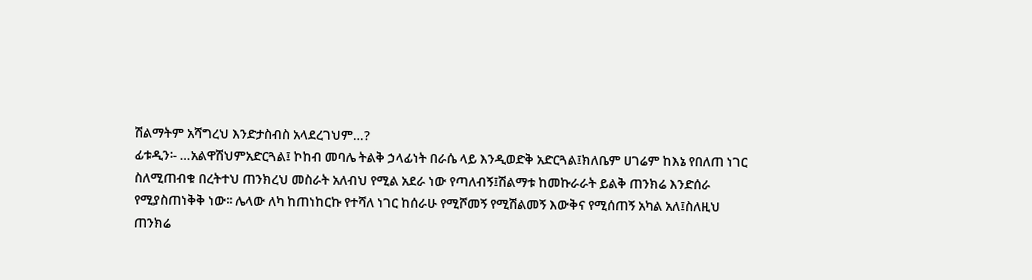ሽልማትም አሻግረህ እንድታስብስ አላደረገህም…?
ፊቱዲን፡- …አልዋሽህምአድርጓል፤ ኮከብ መባሌ ትልቅ ኃላፊነት በራሴ ላይ እንዲወድቅ አድርጓል፤ክለቤም ሀገሬም ከእኔ የበለጠ ነገር
ስለሚጠብቁ በረትተህ ጠንክረህ መስራት አለብህ የሚል አደራ ነው የጣለብኝ፤ሽልማቱ ከመኩራራት ይልቅ ጠንክሬ እንድሰራ
የሚያስጠነቅቅ ነው፡፡ ሌላው ለካ ከጠነከርኩ የተሻለ ነገር ከሰራሁ የሚሾመኝ የሚሽልመኝ እውቅና የሚሰጠኝ አካል አለ፤ስለዚህ
ጠንክሬ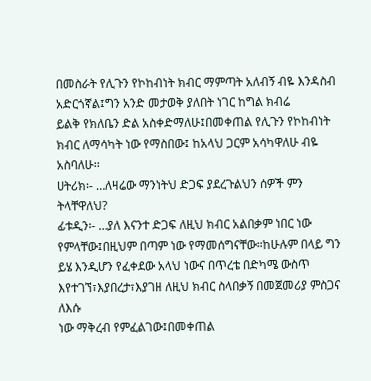በመስራት የሊጉን የኮከብነት ክብር ማምጣት አለብኝ ብዬ እንዳስብ አድርጎኛል፤ግን አንድ መታወቅ ያለበት ነገር ከግል ክብሬ
ይልቅ የክለቤን ድል አስቀድማለሁ፤በመቀጠል የሊጉን የኮከብነት ክብር ለማሳካት ነው የማስበው፤ ከአላህ ጋርም አሳካዋለሁ ብዬ
አስባለሁ፡፡
ሀትሪክ፡- …ለዛሬው ማንነትህ ድጋፍ ያደረጉልህን ሰዎች ምን ትላቸዋለህ?
ፊቱዲን፡- …ያለ እናንተ ድጋፍ ለዚህ ክብር አልበቃም ነበር ነው የምላቸው፤በዚህም በጣም ነው የማመሰግናቸው።ከሁሉም በላይ ግን
ይሄ እንዲሆን የፈቀደው አላህ ነውና በጥረቴ በድካሜ ውስጥ እየተገኘ፣እያበረታ፣እያገዘ ለዚህ ክብር ስላበቃኝ በመጀመሪያ ምስጋና ለእሱ
ነው ማቅረብ የምፈልገው፤በመቀጠል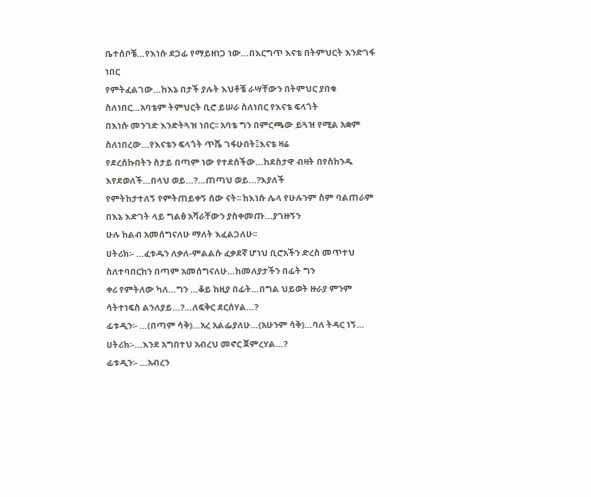ቤተሰቦቼ…የእነሱ ደጋፊ የማይዘነጋ ነው…በእርግጥ እናቴ በትምህርት እንድገፋ ነበር
የምትፈልገው…ከእኔ በታች ያሉት እህቶቼ ራሣቸውን በትምህር ያበቁ ስለነበር…አባቴም ትምህርት ቢሮ ይሠራ ስለነበር የእናቴ ፍላጎት
በእነሱ መንገድ እንድትጓዝ ነበር፡፡ አባቴ ግን በምርጫው ይጓዝ የሚል አቋም ስለነበረው…የእናቴን ፍላጎት ጥሼ ገፋሁበት፤እናቴ ዛሬ
የደረሰኩበትን ስታይ በጣም ነው የተደሰችው…ከደስታዋ ብዛት በየስከንዱ እየደወለች…በላህ ወይ…?…ጠጣህ ወይ…?እያለች
የምትከታተለኝ የምትጠይቀኝ ሰው ናት፡፡ ከእነሱ ሌላ የሁሉንም ስም ባልጠራም በእኔ እድገት ላይ ግልፅ አሻራቸውን ያስቀመጡ…ያገዙኝን
ሁሉ ከልብ አመሰግናለሁ ማለት እፈልጋለሁ፡፡
ሀትሪክ፡- …ፈቱዱን ለቃለ-ምልልሱ ፈቃደኛ ሆነህ ቢሮአችን ድረስ መጥተህ ስለተባበርከን በጣም አመሰግናለሁ…ከመለያታችን በፊት ግን
ቀሪ የምትለው ካለ…ግን …ቆይ ከዚያ በፊት…በግል ህይወት ዙራያ ምንም ሳትተነፍስ ልንለያይ…?…ለፍቅር ደርሰሃል…?
ፊቱዲን፡- …(በጣም ሳቅ)…አረ አልፌያለሁ…(አሁንም ሳቅ)…ባለ ትዳር ነኝ…
ሀትሪክ፡-…እንደ አግበተህ አብረህ መኖር ጀምረሃል…?
ፊቱዲን፡- …አብረን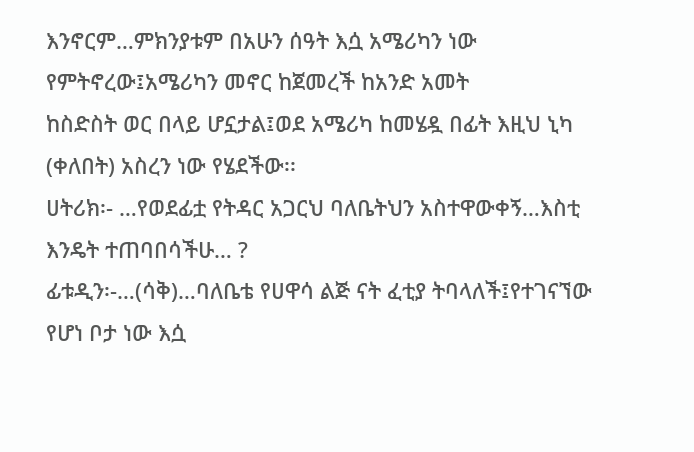እንኖርም…ምክንያቱም በአሁን ሰዓት እሷ አሜሪካን ነው የምትኖረው፤አሜሪካን መኖር ከጀመረች ከአንድ አመት
ከስድስት ወር በላይ ሆኗታል፤ወደ አሜሪካ ከመሄዷ በፊት እዚህ ኒካ (ቀለበት) አስረን ነው የሄደችው፡፡
ሀትሪክ፡- …የወደፊቷ የትዳር አጋርህ ባለቤትህን አስተዋውቀኝ…እስቲ እንዴት ተጠባበሳችሁ… ?
ፊቱዲን፡-…(ሳቅ)…ባለቤቴ የሀዋሳ ልጅ ናት ፈቲያ ትባላለች፤የተገናኘው የሆነ ቦታ ነው እሷ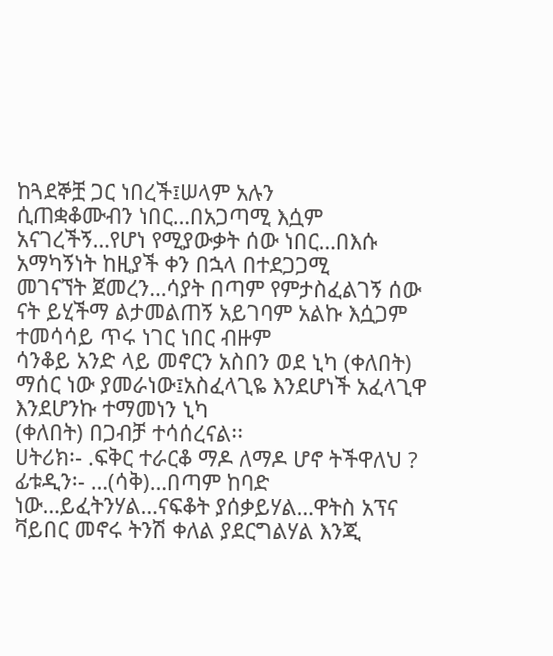ከጓደኞቿ ጋር ነበረች፤ሠላም አሉን
ሲጠቋቆሙብን ነበር…በአጋጣሚ እሷም አናገረችኝ…የሆነ የሚያውቃት ሰው ነበር…በእሱ አማካኝነት ከዚያች ቀን በኋላ በተደጋጋሚ
መገናኘት ጀመረን…ሳያት በጣም የምታስፈልገኝ ሰው ናት ይሂችማ ልታመልጠኝ አይገባም አልኩ እሷጋም ተመሳሳይ ጥሩ ነገር ነበር ብዙም
ሳንቆይ አንድ ላይ መኖርን አስበን ወደ ኒካ (ቀለበት) ማሰር ነው ያመራነው፤አስፈላጊዬ እንደሆነች አፈላጊዋ እንደሆንኩ ተማመነን ኒካ
(ቀለበት) በጋብቻ ተሳሰረናል፡፡
ሀትሪክ፡- .ፍቅር ተራርቆ ማዶ ለማዶ ሆኖ ትችዋለህ ?
ፊቱዲን፡- …(ሳቅ)…በጣም ከባድ ነው…ይፈትንሃል…ናፍቆት ያሰቃይሃል…ዋትስ አፕና ቫይበር መኖሩ ትንሽ ቀለል ያደርግልሃል እንጂ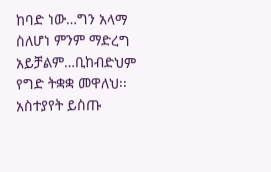ከባድ ነው…ግን አላማ ስለሆነ ምንም ማድረግ አይቻልም…ቢከብድህም የግድ ትቋቋ መዋለህ፡፡
አስተያየት ይስጡ